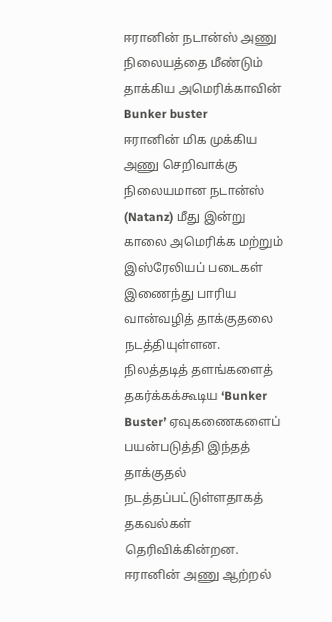ஈரானின் நடான்ஸ் அணு நிலையத்தை மீண்டும் தாக்கிய அமெரிக்காவின் Bunker buster
ஈரானின் மிக முக்கிய அணு செறிவாக்கு நிலையமான நடான்ஸ் (Natanz) மீது இன்று காலை அமெரிக்க மற்றும் இஸ்ரேலியப் படைகள் இணைந்து பாரிய வான்வழித் தாக்குதலை நடத்தியுள்ளன.
நிலத்தடித் தளங்களைத் தகர்க்கக்கூடிய ‘Bunker Buster’ ஏவுகணைகளைப் பயன்படுத்தி இந்தத் தாக்குதல் நடத்தப்பட்டுள்ளதாகத் தகவல்கள் தெரிவிக்கின்றன.
ஈரானின் அணு ஆற்றல்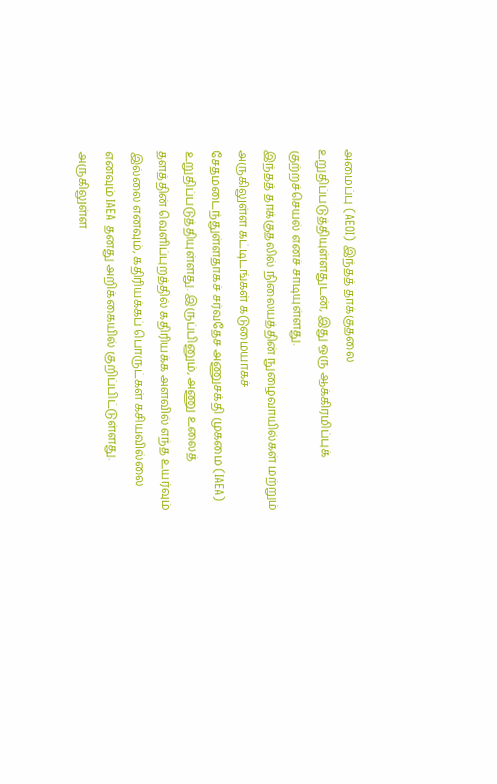அமைப்பு (AEOI) இந்தத் தாக்குதலை உறுதிப்படுத்தியுள்ளதுடன், இது ஒரு ஆக்கிரமிப்புக் குற்றச்செயல் எனச் சாடியுள்ளது.
இந்தத் தாக்குதலில் நிலையத்தின் நுழைவாயில்கள் மற்றும் அருகிலுள்ள கட்டிடங்கள் கடுமையாகச் சேதமடைந்துள்ளதாகச் சர்வதேச அணுசக்தி முகமை (IAEA) உறுதிப்படுத்தியுள்ளது. இருப்பினும், அணு உலைத் தளத்தின் வெளிப்புறத்தில் கதிரியக்க அளவில் எந்த உயர்வும் இல்லை எனவும், கதிரியக்கப் பொருட்கள் கசியவில்லை எனவும் IAEA தனது அறிக்கையில் குறிப்பிட்டுள்ளது.
அருகிலுள்ள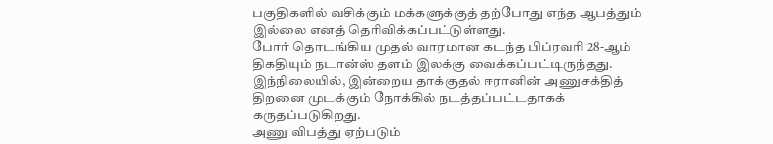பகுதிகளில் வசிக்கும் மக்களுக்குத் தற்போது எந்த ஆபத்தும் இல்லை எனத் தெரிவிக்கப்பட்டுள்ளது.
போர் தொடங்கிய முதல் வாரமான கடந்த பிப்ரவரி 28-ஆம் திகதியும் நடான்ஸ் தளம் இலக்கு வைக்கப்பட்டிருந்தது. இந்நிலையில், இன்றைய தாக்குதல் ஈரானின் அணுசக்தித் திறனை முடக்கும் நோக்கில் நடத்தப்பட்டதாகக் கருதப்படுகிறது.
அணு விபத்து ஏற்படும்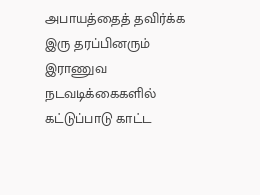அபாயத்தைத் தவிர்க்க இரு தரப்பினரும் இராணுவ நடவடிக்கைகளில் கட்டுப்பாடு காட்ட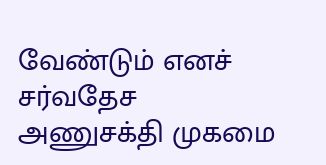வேண்டும் எனச் சர்வதேச அணுசக்தி முகமை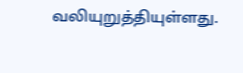வலியுறுத்தியுள்ளது.